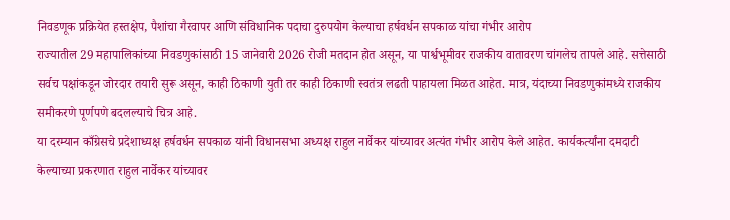निवडणूक प्रक्रियेत हस्तक्षेप, पैशांचा गैरवापर आणि संविधानिक पदाचा दुरुपयोग केल्याचा हर्षवर्धन सपकाळ यांचा गंभीर आरोप
राज्यातील 29 महापालिकांच्या निवडणुकांसाठी 15 जानेवारी 2026 रोजी मतदान होत असून, या पार्श्वभूमीवर राजकीय वातावरण चांगलेच तापले आहे. सत्तेसाठी सर्वच पक्षांकडून जोरदार तयारी सुरू असून, काही ठिकाणी युती तर काही ठिकाणी स्वतंत्र लढती पाहायला मिळत आहेत. मात्र, यंदाच्या निवडणुकांमध्ये राजकीय समीकरणे पूर्णपणे बदलल्याचे चित्र आहे.
या दरम्यान काँग्रेसचे प्रदेशाध्यक्ष हर्षवर्धन सपकाळ यांनी विधानसभा अध्यक्ष राहुल नार्वेकर यांच्यावर अत्यंत गंभीर आरोप केले आहेत. कार्यकर्त्यांना दमदाटी केल्याच्या प्रकरणात राहुल नार्वेकर यांच्यावर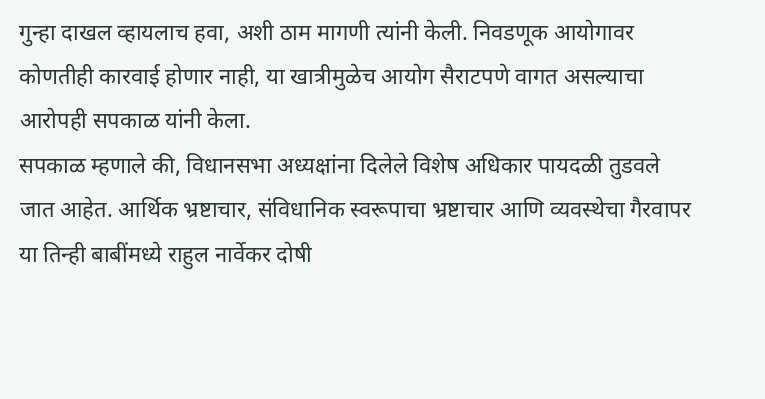गुन्हा दाखल व्हायलाच हवा, अशी ठाम मागणी त्यांनी केली. निवडणूक आयोगावर कोणतीही कारवाई होणार नाही, या खात्रीमुळेच आयोग सैराटपणे वागत असल्याचा आरोपही सपकाळ यांनी केला.
सपकाळ म्हणाले की, विधानसभा अध्यक्षांना दिलेले विशेष अधिकार पायदळी तुडवले जात आहेत. आर्थिक भ्रष्टाचार, संविधानिक स्वरूपाचा भ्रष्टाचार आणि व्यवस्थेचा गैरवापर या तिन्ही बाबींमध्ये राहुल नार्वेकर दोषी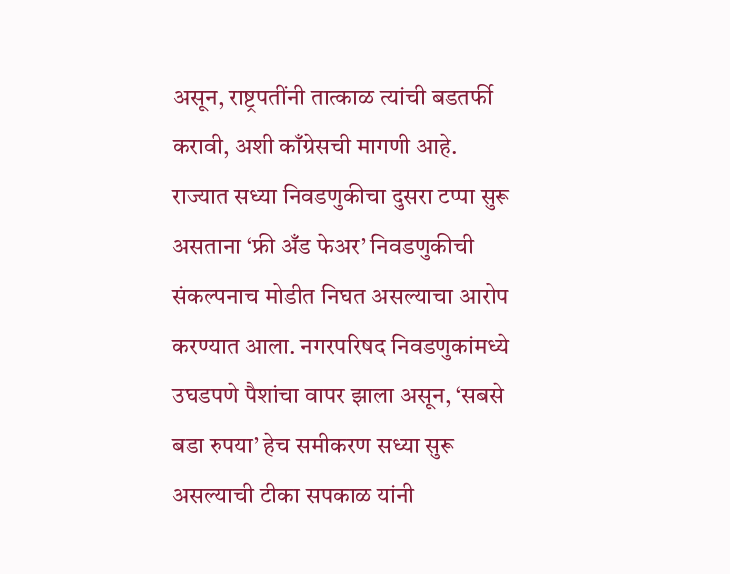असून, राष्ट्रपतींनी तात्काळ त्यांची बडतर्फी करावी, अशी काँग्रेसची मागणी आहे.
राज्यात सध्या निवडणुकीचा दुसरा टप्पा सुरू असताना ‘फ्री अँड फेअर’ निवडणुकीची संकल्पनाच मोडीत निघत असल्याचा आरोप करण्यात आला. नगरपरिषद निवडणुकांमध्ये उघडपणे पैशांचा वापर झाला असून, ‘सबसे बडा रुपया’ हेच समीकरण सध्या सुरू असल्याची टीका सपकाळ यांनी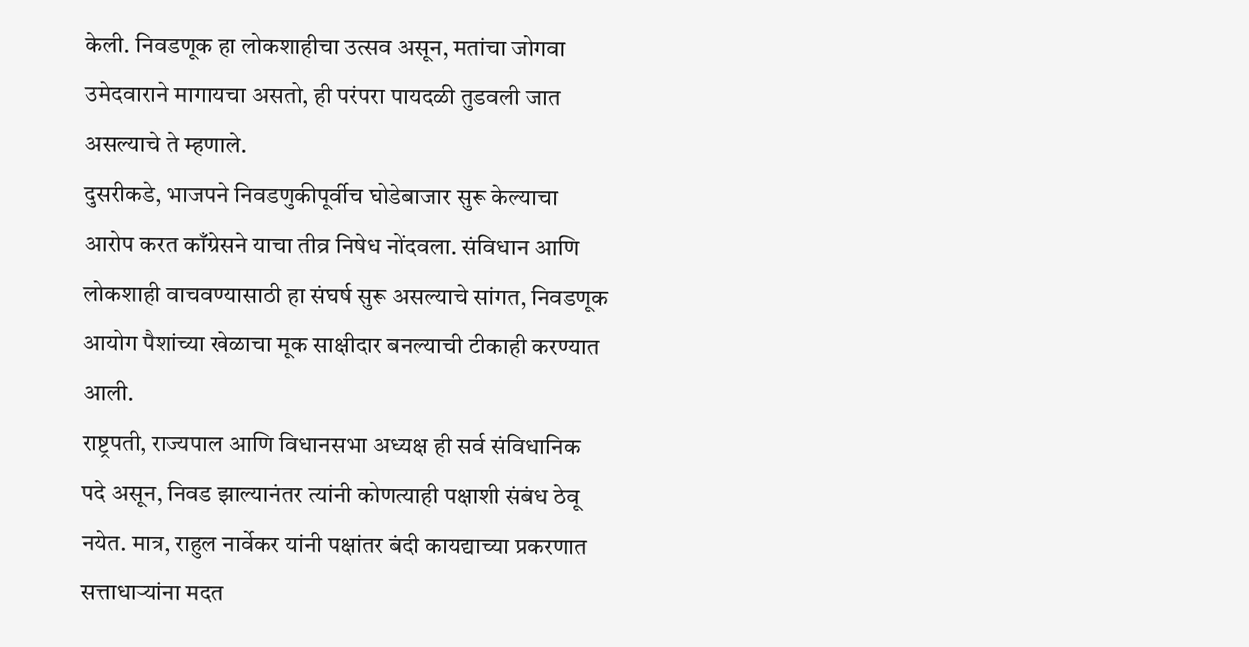केली. निवडणूक हा लोकशाहीचा उत्सव असून, मतांचा जोगवा उमेदवाराने मागायचा असतो, ही परंपरा पायदळी तुडवली जात असल्याचे ते म्हणाले.
दुसरीकडे, भाजपने निवडणुकीपूर्वीच घोडेबाजार सुरू केल्याचा आरोप करत काँग्रेसने याचा तीव्र निषेध नोंदवला. संविधान आणि लोकशाही वाचवण्यासाठी हा संघर्ष सुरू असल्याचे सांगत, निवडणूक आयोग पैशांच्या खेळाचा मूक साक्षीदार बनल्याची टीकाही करण्यात आली.
राष्ट्रपती, राज्यपाल आणि विधानसभा अध्यक्ष ही सर्व संविधानिक पदे असून, निवड झाल्यानंतर त्यांनी कोणत्याही पक्षाशी संबंध ठेवू नयेत. मात्र, राहुल नार्वेकर यांनी पक्षांतर बंदी कायद्याच्या प्रकरणात सत्ताधाऱ्यांना मदत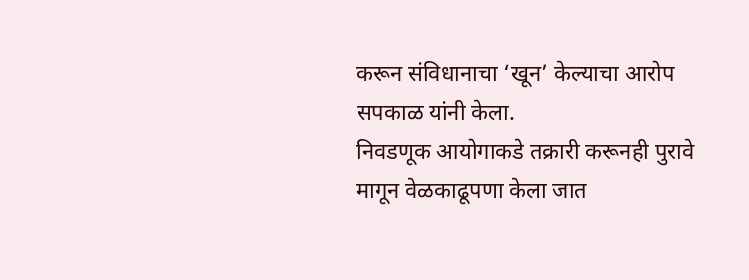करून संविधानाचा ‘खून’ केल्याचा आरोप सपकाळ यांनी केला.
निवडणूक आयोगाकडे तक्रारी करूनही पुरावे मागून वेळकाढूपणा केला जात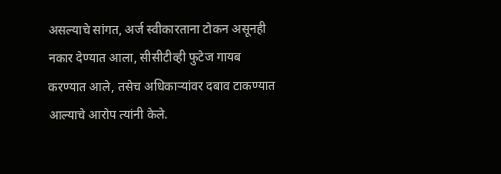असल्याचे सांगत, अर्ज स्वीकारताना टोकन असूनही नकार देण्यात आला, सीसीटीव्ही फुटेज गायब करण्यात आले, तसेच अधिकाऱ्यांवर दबाव टाकण्यात आल्याचे आरोप त्यांनी केले.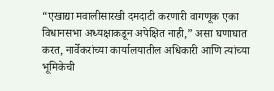“एखाद्या मवालीसारखी दमदाटी करणारी वागणूक एका विधानसभा अध्यक्षाकडून अपेक्षित नाही,” असा घणाघात करत, नार्वेकरांच्या कार्यालयातील अधिकारी आणि त्यांच्या भूमिकेची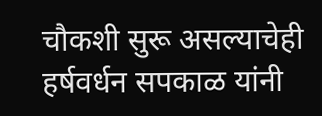चौकशी सुरू असल्याचेही हर्षवर्धन सपकाळ यांनी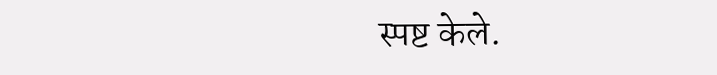स्पष्ट केले.